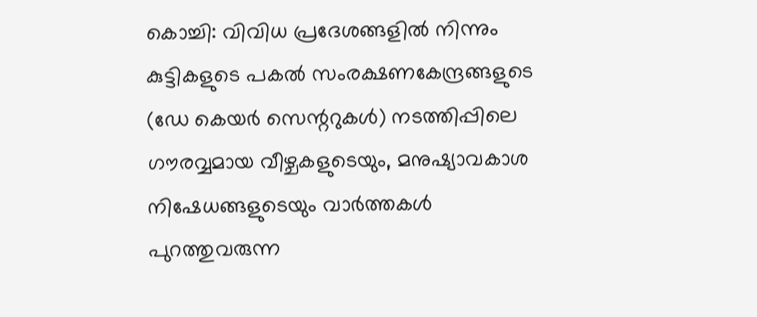കൊച്ചി: വിവിധ പ്രദേശങ്ങളിൽ നിന്നും കുട്ടികളുടെ പകൽ സംരക്ഷണകേന്ദ്രങ്ങളുടെ (ഡേ കെയർ സെന്ററുകൾ) നടത്തിപ്പിലെ ഗൗരവ്വമായ വീഴ്ചകളുടെയും, മനുഷ്യാവകാശ നിഷേധങ്ങളുടെയും വാർത്തകൾ പുറത്തുവരുന്ന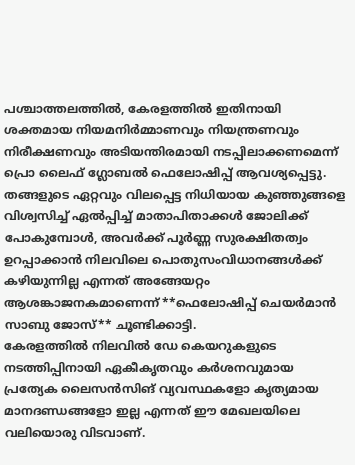പശ്ചാത്തലത്തിൽ, കേരളത്തിൽ ഇതിനായി ശക്തമായ നിയമനിർമ്മാണവും നിയന്ത്രണവും നിരീക്ഷണവും അടിയന്തിരമായി നടപ്പിലാക്കണമെന്ന് പ്രൊ ലൈഫ് ഗ്ലോബൽ ഫെലോഷിപ്പ് ആവശ്യപ്പെട്ടു.
തങ്ങളുടെ ഏറ്റവും വിലപ്പെട്ട നിധിയായ കുഞ്ഞുങ്ങളെ വിശ്വസിച്ച് ഏൽപ്പിച്ച് മാതാപിതാക്കൾ ജോലിക്ക് പോകുമ്പോൾ, അവർക്ക് പൂർണ്ണ സുരക്ഷിതത്വം ഉറപ്പാക്കാൻ നിലവിലെ പൊതുസംവിധാനങ്ങൾക്ക് കഴിയുന്നില്ല എന്നത് അങ്ങേയറ്റം ആശങ്കാജനകമാണെന്ന് **ഫെലോഷിപ്പ് ചെയർമാൻ സാബു ജോസ്** ചൂണ്ടിക്കാട്ടി.
കേരളത്തിൽ നിലവിൽ ഡേ കെയറുകളുടെ നടത്തിപ്പിനായി ഏകീകൃതവും കർശനവുമായ പ്രത്യേക ലൈസൻസിങ് വ്യവസ്ഥകളോ കൃത്യമായ മാനദണ്ഡങ്ങളോ ഇല്ല എന്നത് ഈ മേഖലയിലെ വലിയൊരു വിടവാണ്.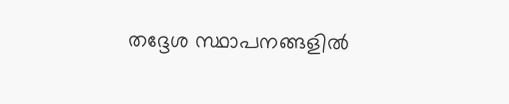തദ്ദേശ സ്ഥാപനങ്ങളിൽ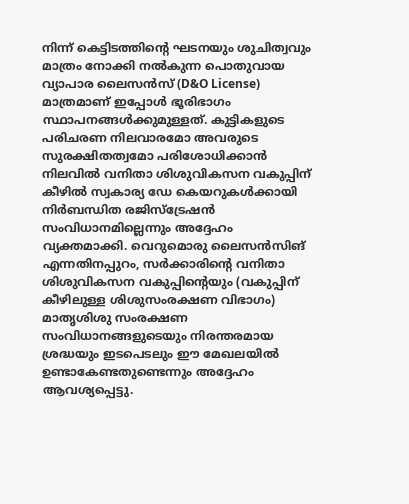നിന്ന് കെട്ടിടത്തിന്റെ ഘടനയും ശുചിത്വവും മാത്രം നോക്കി നൽകുന്ന പൊതുവായ വ്യാപാര ലൈസൻസ് (D&O License) മാത്രമാണ് ഇപ്പോൾ ഭൂരിഭാഗം സ്ഥാപനങ്ങൾക്കുമുള്ളത്. കുട്ടികളുടെ പരിചരണ നിലവാരമോ അവരുടെ സുരക്ഷിതത്വമോ പരിശോധിക്കാൻ നിലവിൽ വനിതാ ശിശുവികസന വകുപ്പിന് കീഴിൽ സ്വകാര്യ ഡേ കെയറുകൾക്കായി നിർബന്ധിത രജിസ്ട്രേഷൻ സംവിധാനമില്ലെന്നും അദ്ദേഹം വ്യക്തമാക്കി. വെറുമൊരു ലൈസൻസിങ് എന്നതിനപ്പുറം, സർക്കാരിന്റെ വനിതാ ശിശുവികസന വകുപ്പിന്റെയും (വകുപ്പിന് കീഴിലുള്ള ശിശുസംരക്ഷണ വിഭാഗം) മാതൃശിശു സംരക്ഷണ സംവിധാനങ്ങളുടെയും നിരന്തരമായ ശ്രദ്ധയും ഇടപെടലും ഈ മേഖലയിൽ ഉണ്ടാകേണ്ടതുണ്ടെന്നും അദ്ദേഹം ആവശ്യപ്പെട്ടു.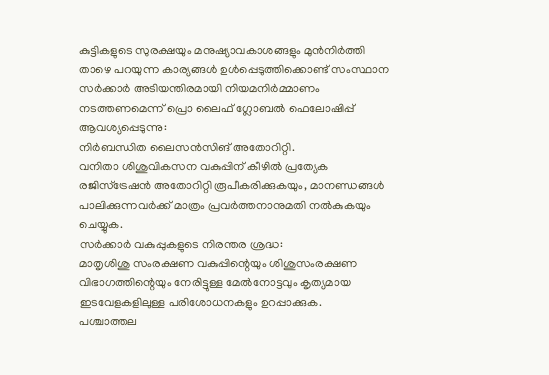കുട്ടികളുടെ സുരക്ഷയും മനുഷ്യാവകാശങ്ങളും മുൻനിർത്തി താഴെ പറയുന്ന കാര്യങ്ങൾ ഉൾപ്പെടുത്തിക്കൊണ്ട് സംസ്ഥാന സർക്കാർ അടിയന്തിരമായി നിയമനിർമ്മാണം നടത്തണമെന്ന് പ്രൊ ലൈഫ് ഗ്ലോബൽ ഫെലോഷിപ്പ് ആവശ്യപ്പെടുന്നു:
നിർബന്ധിത ലൈസൻസിങ് അതോറിറ്റി.
വനിതാ ശിശുവികസന വകുപ്പിന് കീഴിൽ പ്രത്യേക രജിസ്ട്രേഷൻ അതോറിറ്റി രൂപീകരിക്കുകയും, മാനണ്ഡങ്ങൾ പാലിക്കുന്നവർക്ക് മാത്രം പ്രവർത്തനാനുമതി നൽകുകയും ചെയ്യുക.
സർക്കാർ വകുപ്പുകളുടെ നിരന്തര ശ്രദ്ധ:
മാതൃശിശു സംരക്ഷണ വകുപ്പിന്റെയും ശിശുസംരക്ഷണ വിഭാഗത്തിന്റെയും നേരിട്ടുള്ള മേൽനോട്ടവും കൃത്യമായ ഇടവേളകളിലുള്ള പരിശോധനകളും ഉറപ്പാക്കുക.
പശ്ചാത്തല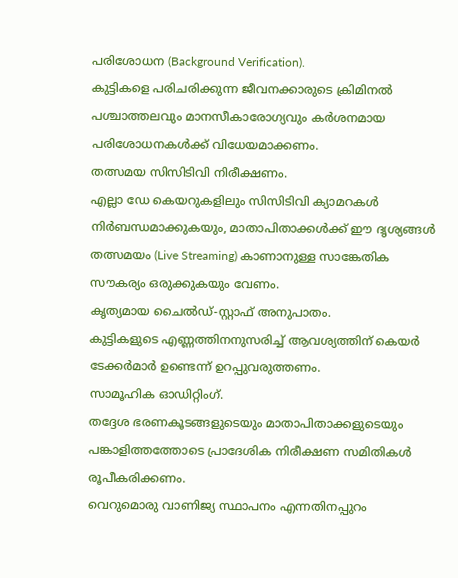പരിശോധന (Background Verification).
കുട്ടികളെ പരിചരിക്കുന്ന ജീവനക്കാരുടെ ക്രിമിനൽ പശ്ചാത്തലവും മാനസീകാരോഗ്യവും കർശനമായ പരിശോധനകൾക്ക് വിധേയമാക്കണം.
തത്സമയ സിസിടിവി നിരീക്ഷണം.
എല്ലാ ഡേ കെയറുകളിലും സിസിടിവി ക്യാമറകൾ നിർബന്ധമാക്കുകയും, മാതാപിതാക്കൾക്ക് ഈ ദൃശ്യങ്ങൾ തത്സമയം (Live Streaming) കാണാനുള്ള സാങ്കേതിക സൗകര്യം ഒരുക്കുകയും വേണം.
കൃത്യമായ ചൈൽഡ്-സ്റ്റാഫ് അനുപാതം.
കുട്ടികളുടെ എണ്ണത്തിനനുസരിച്ച് ആവശ്യത്തിന് കെയർ ടേക്കർമാർ ഉണ്ടെന്ന് ഉറപ്പുവരുത്തണം.
സാമൂഹിക ഓഡിറ്റിംഗ്.
തദ്ദേശ ഭരണകൂടങ്ങളുടെയും മാതാപിതാക്കളുടെയും പങ്കാളിത്തത്തോടെ പ്രാദേശിക നിരീക്ഷണ സമിതികൾ രൂപീകരിക്കണം.
വെറുമൊരു വാണിജ്യ സ്ഥാപനം എന്നതിനപ്പുറം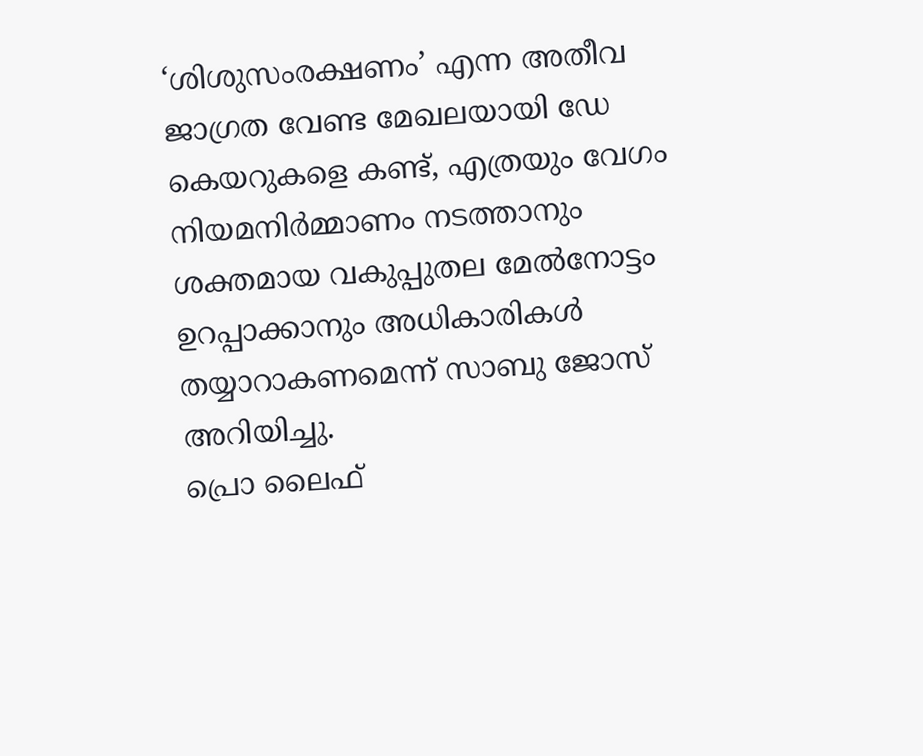‘ശിശുസംരക്ഷണം’ എന്ന അതീവ ജാഗ്രത വേണ്ട മേഖലയായി ഡേ കെയറുകളെ കണ്ട്, എത്രയും വേഗം നിയമനിർമ്മാണം നടത്താനും ശക്തമായ വകുപ്പുതല മേൽനോട്ടം ഉറപ്പാക്കാനും അധികാരികൾ തയ്യാറാകണമെന്ന് സാബു ജോസ് അറിയിച്ചു.
പ്രൊ ലൈഫ്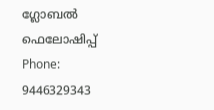ഗ്ലോബൽ ഫെലോഷിപ്പ്
Phone: 9446329343